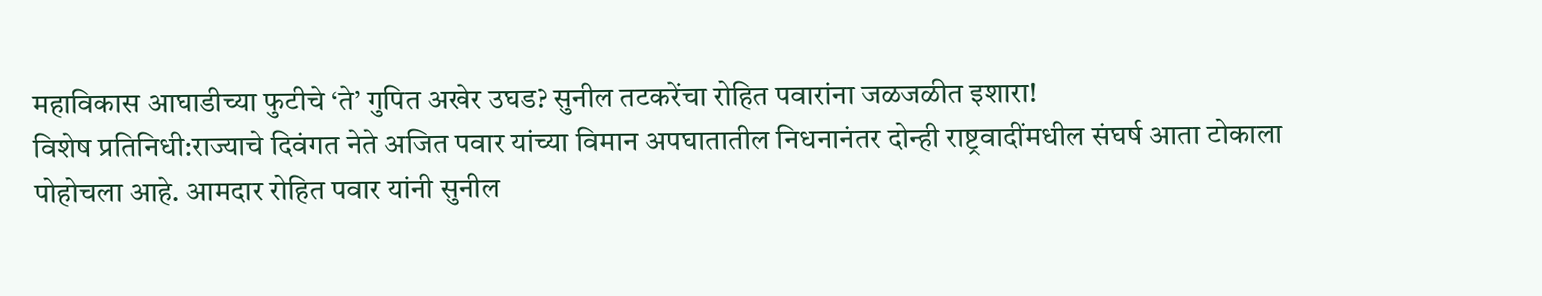महाविकास आघाडीच्या फुटीचे ‘ते’ गुपित अखेर उघड? सुनील तटकरेंचा रोहित पवारांना जळजळीत इशारा!
विशेष प्रतिनिधी:राज्याचे दिवंगत नेते अजित पवार यांच्या विमान अपघातातील निधनानंतर दोन्ही राष्ट्रवादींमधील संघर्ष आता टोकाला पोहोचला आहे. आमदार रोहित पवार यांनी सुनील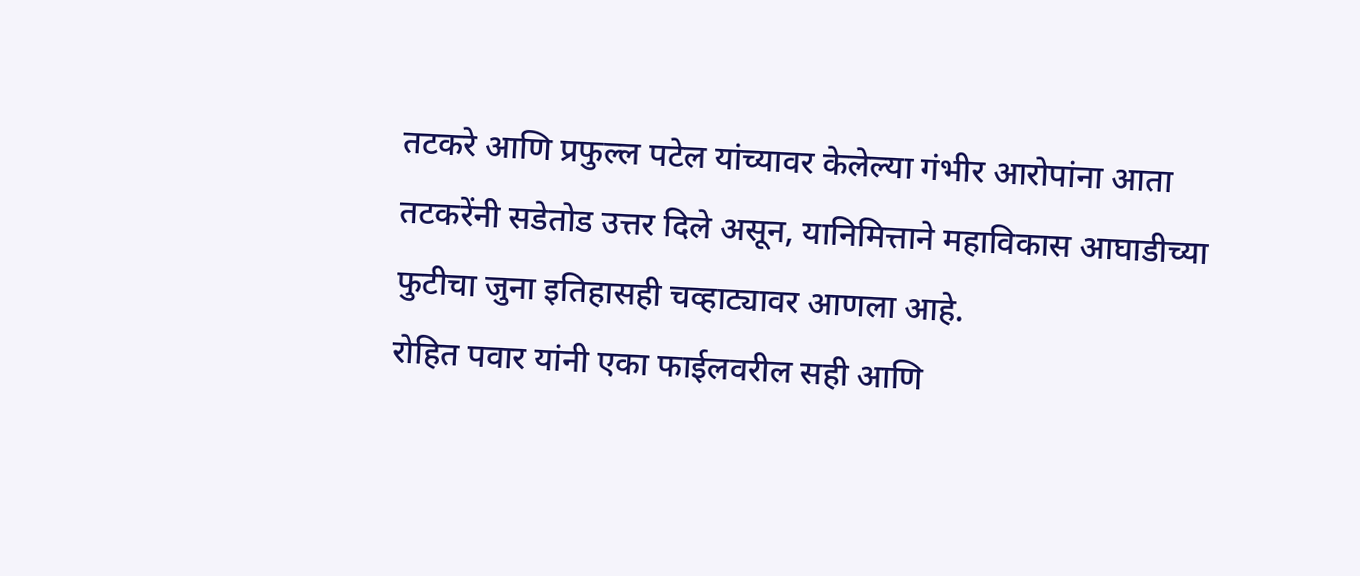तटकरे आणि प्रफुल्ल पटेल यांच्यावर केलेल्या गंभीर आरोपांना आता तटकरेंनी सडेतोड उत्तर दिले असून, यानिमित्ताने महाविकास आघाडीच्या फुटीचा जुना इतिहासही चव्हाट्यावर आणला आहे.
रोहित पवार यांनी एका फाईलवरील सही आणि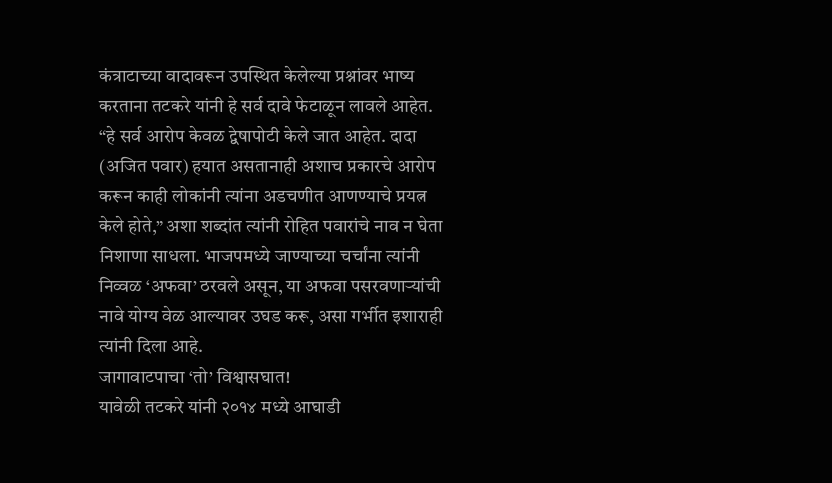कंत्राटाच्या वादावरून उपस्थित केलेल्या प्रश्नांवर भाष्य करताना तटकरे यांनी हे सर्व दावे फेटाळून लावले आहेत. “हे सर्व आरोप केवळ द्वेषापोटी केले जात आहेत. दादा (अजित पवार) हयात असतानाही अशाच प्रकारचे आरोप करून काही लोकांनी त्यांना अडचणीत आणण्याचे प्रयत्न केले होते,” अशा शब्दांत त्यांनी रोहित पवारांचे नाव न घेता निशाणा साधला. भाजपमध्ये जाण्याच्या चर्चांना त्यांनी निव्वळ ‘अफवा’ ठरवले असून, या अफवा पसरवणाऱ्यांची नावे योग्य वेळ आल्यावर उघड करू, असा गर्भीत इशाराही त्यांनी दिला आहे.
जागावाटपाचा ‘तो’ विश्वासघात!
यावेळी तटकरे यांनी २०१४ मध्ये आघाडी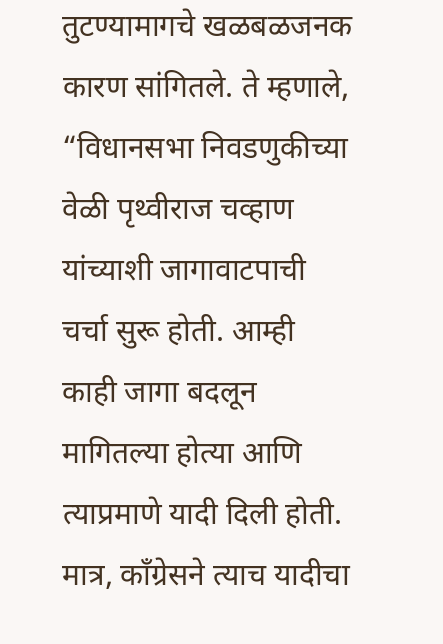तुटण्यामागचे खळबळजनक कारण सांगितले. ते म्हणाले, “विधानसभा निवडणुकीच्या वेळी पृथ्वीराज चव्हाण यांच्याशी जागावाटपाची चर्चा सुरू होती. आम्ही काही जागा बदलून मागितल्या होत्या आणि त्याप्रमाणे यादी दिली होती. मात्र, काँग्रेसने त्याच यादीचा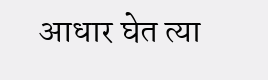आधार घेत त्या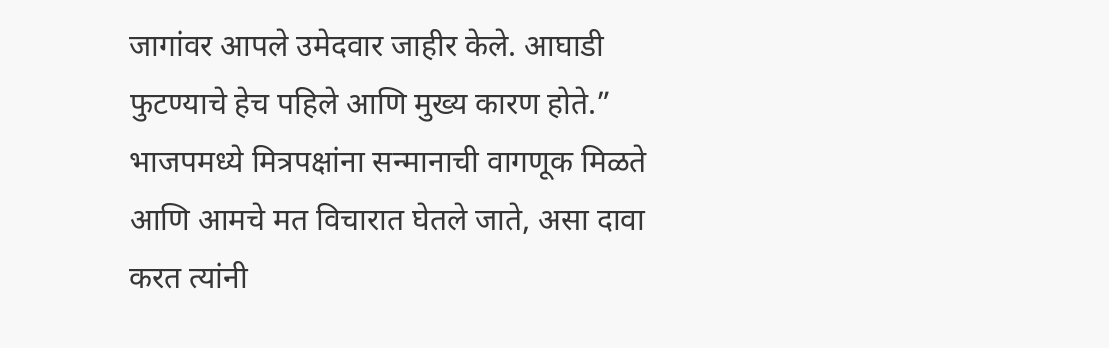जागांवर आपले उमेदवार जाहीर केले. आघाडी फुटण्याचे हेच पहिले आणि मुख्य कारण होते.”
भाजपमध्ये मित्रपक्षांना सन्मानाची वागणूक मिळते आणि आमचे मत विचारात घेतले जाते, असा दावा करत त्यांनी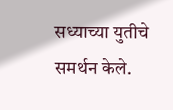सध्याच्या युतीचे समर्थन केले.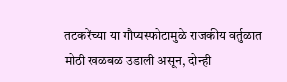तटकरेंच्या या गौप्यस्फोटामुळे राजकीय वर्तुळात मोठी खळबळ उडाली असून, दोन्ही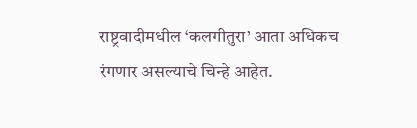राष्ट्रवादीमधील ‘कलगीतुरा’ आता अधिकच रंगणार असल्याचे चिन्हे आहेत.